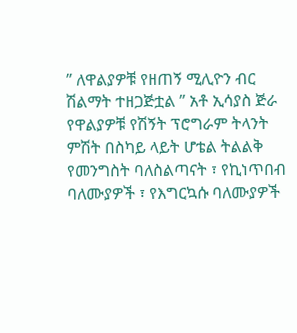” ለዋልያዎቹ የዘጠኝ ሚሊዮን ብር ሽልማት ተዘጋጅቷል ” አቶ ኢሳያስ ጅራ
የዋልያዎቹ የሽኝት ፕሮግራም ትላንት ምሽት በስካይ ላይት ሆቴል ትልልቅ የመንግስት ባለስልጣናት ፣ የኪነጥበብ ባለሙያዎች ፣ የእግርኳሱ ባለሙያዎች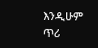እንዲሁም ጥሪ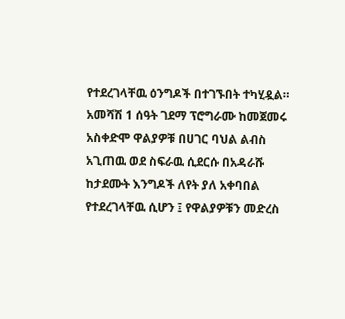የተደረገላቸዉ ዕንግዶች በተገኙበት ተካሂዷል።
አመሻሽ 1 ሰዓት ገደማ ፕሮግራሙ ከመጀመሩ አስቀድሞ ዋልያዎቹ በሀገር ባህል ልብስ አጊጠዉ ወደ ስፍራዉ ሲደርሱ በአዳራሹ ከታደሙት እንግዶች ለየት ያለ አቀባበል የተደረገላቸዉ ሲሆን ፤ የዋልያዎቹን መድረስ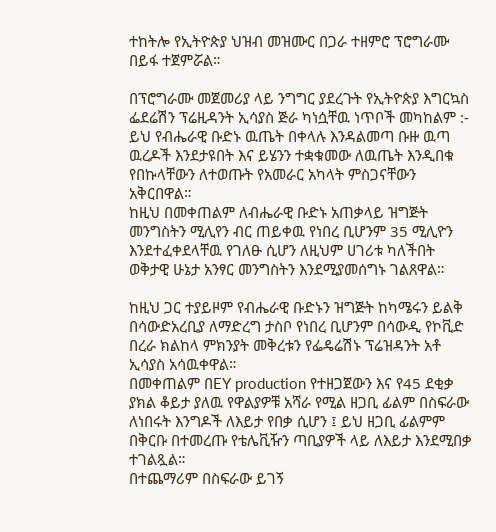ተከትሎ የኢትዮጵያ ህዝብ መዝሙር በጋራ ተዘምሮ ፕሮግራሙ በይፋ ተጀምሯል።

በፕሮግራሙ መጀመሪያ ላይ ንግግር ያደረጉት የኢትዮጵያ እግርኳስ ፌደሬሽን ፕሬዚዳንት ኢሳያስ ጅራ ካነሷቸዉ ነጥቦች መካከልም :- ይህ የብሔራዊ ቡድኑ ዉጤት በቀላሉ እንዳልመጣ ቡዙ ዉጣ ዉረዶች እንደታዩበት እና ይሄንን ተቋቁመው ለዉጤት እንዲበቁ የበኩላቸውን ለተወጡት የአመራር አካላት ምስጋናቸውን አቅርበዋል።
ከዚህ በመቀጠልም ለብሔራዊ ቡድኑ አጠቃላይ ዝግጅት መንግስትን ሚሊየን ብር ጠይቀዉ የነበረ ቢሆንም 35 ሚሊዮን እንደተፈቀደላቸዉ የገለፁ ሲሆን ለዚህም ሀገሪቱ ካለችበት ወቅታዊ ሁኔታ አንፃር መንግስትን እንደሚያመሰግኑ ገልጸዋል።

ከዚህ ጋር ተያይዞም የብሔራዊ ቡድኑን ዝግጅት ከካሜሩን ይልቅ በሳውድአረቢያ ለማድረግ ታስቦ የነበረ ቢሆንም በሳውዲ የኮቪድ በረራ ክልከላ ምክንያት መቅረቱን የፌዴሬሽኑ ፕሬዝዳንት አቶ ኢሳያስ አሳዉቀዋል።
በመቀጠልም በEY production የተዘጋጀውን እና የ45 ደቂቃ ያክል ቆይታ ያለዉ የዋልያዎቹ አሻራ የሚል ዘጋቢ ፊልም በስፍራው ለነበሩት እንግዶች ለእይታ የበቃ ሲሆን ፤ ይህ ዘጋቢ ፊልምም በቅርቡ በተመረጡ የቴሌቪዥን ጣቢያዎች ላይ ለእይታ እንደሚበቃ ተገልጿል።
በተጨማሪም በስፍራው ይገኝ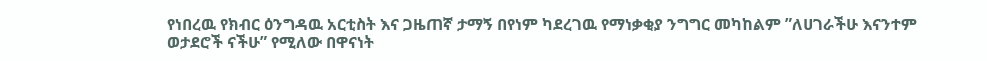የነበረዉ የክብር ዕንግዳዉ አርቲስት እና ጋዜጠኛ ታማኝ በየነም ካደረገዉ የማነቃቂያ ንግግር መካከልም ”ለሀገራችሁ እናንተም ወታደሮች ናችሁ” የሚለው በዋናነት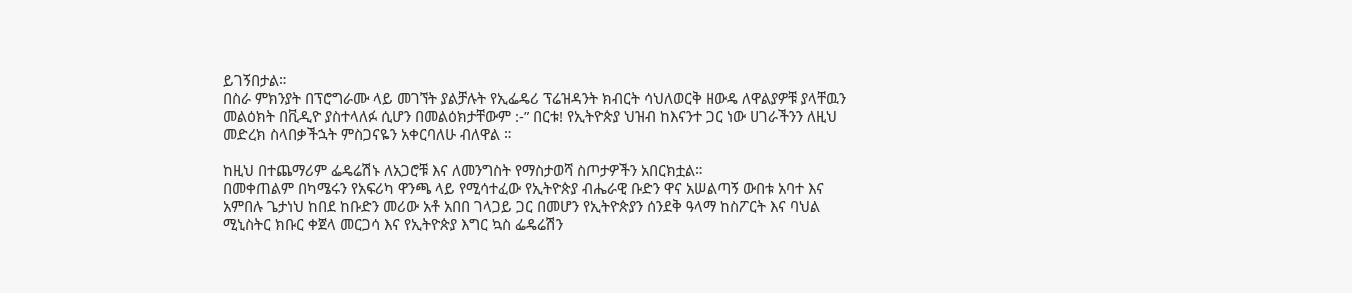ይገኝበታል።
በስራ ምክንያት በፕሮግራሙ ላይ መገኘት ያልቻሉት የኢፌዴሪ ፕሬዝዳንት ክብርት ሳህለወርቅ ዘውዴ ለዋልያዎቹ ያላቸዉን መልዕክት በቪዲዮ ያስተላለፉ ሲሆን በመልዕክታቸውም :-” በርቱ! የኢትዮጵያ ህዝብ ከእናንተ ጋር ነው ሀገራችንን ለዚህ መድረክ ስላበቃችኋት ምስጋናዬን አቀርባለሁ ብለዋል ።

ከዚህ በተጨማሪም ፌዴሬሽኑ ለአጋሮቹ እና ለመንግስት የማስታወሻ ስጦታዎችን አበርክቷል።
በመቀጠልም በካሜሩን የአፍሪካ ዋንጫ ላይ የሚሳተፈው የኢትዮጵያ ብሔራዊ ቡድን ዋና አሠልጣኝ ውበቱ አባተ እና አምበሉ ጌታነህ ከበደ ከቡድን መሪው አቶ አበበ ገላጋይ ጋር በመሆን የኢትዮጵያን ሰንደቅ ዓላማ ከስፖርት እና ባህል ሚኒስትር ክቡር ቀጀላ መርጋሳ እና የኢትዮጵያ እግር ኳስ ፌዴሬሽን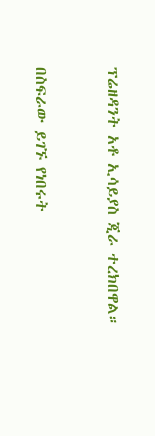ፕሬዘዳንት አቶ ኢሳይያስ ጂራ ተረክበዋል።


በስፍራው ይገኙ የነበሩት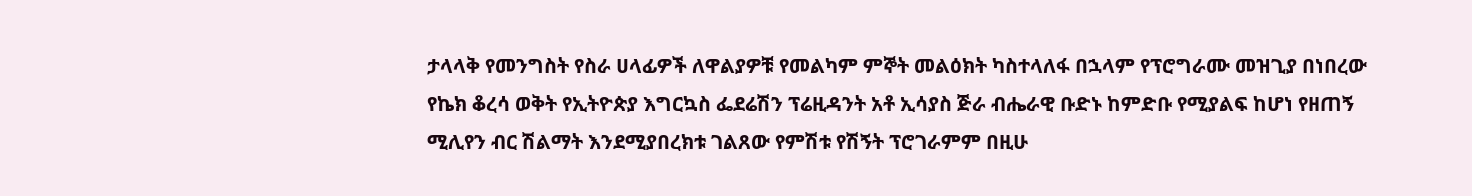ታላላቅ የመንግስት የስራ ሀላፊዎች ለዋልያዎቹ የመልካም ምኞት መልዕክት ካስተላለፋ በኋላም የፕሮግራሙ መዝጊያ በነበረው የኬክ ቆረሳ ወቅት የኢትዮጵያ እግርኳስ ፌደሬሽን ፕሬዚዳንት አቶ ኢሳያስ ጅራ ብሔራዊ ቡድኑ ከምድቡ የሚያልፍ ከሆነ የዘጠኝ ሚሊየን ብር ሽልማት እንደሚያበረክቱ ገልጸው የምሽቱ የሽኝት ፕሮገራምም በዚሁ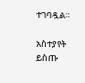ተገባዷል።

አስተያየት ይስጡ